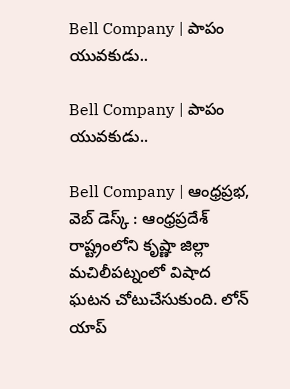Bell Company | పాపం యువ‌కుడు..

Bell Company | పాపం యువ‌కుడు..

Bell Company | ఆంధ్రప్రభ, వెబ్ డెస్క్ : ఆంధ్ర‌ప్ర‌దేశ్ రాష్ట్రంలోని కృష్ణా జిల్లా మచిలీపట్నంలో విషాద ఘటన చోటుచేసుకుంది. లోన్ యాప్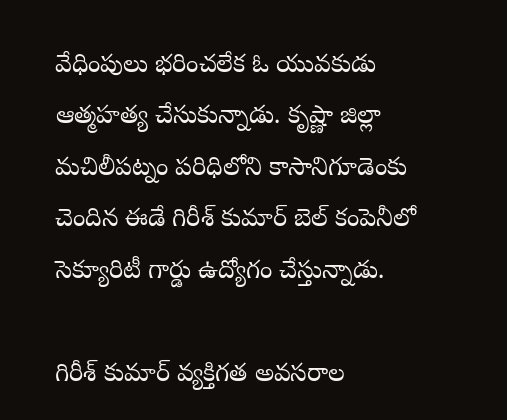వేధింపులు భరించలేక ఓ యువకుడు ఆత్మహత్య చేసుకున్నాడు. కృష్ణా జిల్లా మచిలీపట్నం పరిధిలోని కాసానిగూడెంకు చెందిన ఈడే గిరీశ్ కుమార్ బెల్ కంపెనీలో సెక్యూరిటీ గార్డు ఉద్యోగం చేస్తున్నాడు.

గిరీశ్ కుమార్ వ్యక్తిగత అవసరాల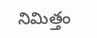నిమిత్తం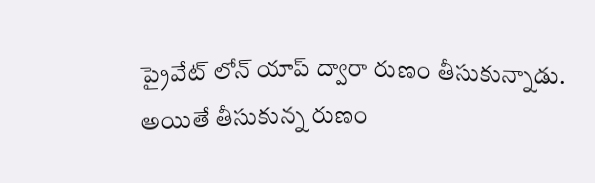ప్రైవేట్ లోన్ యాప్ ద్వారా రుణం తీసుకున్నాడు. అయితే తీసుకున్న రుణం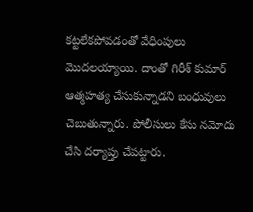కట్టలేకపోవడంతో వేధింపులు మొదలయ్యాయి. దాంతో గిరీశ్ కుమార్ ఆత్మహత్య చేసుకున్నాడని బంధువులు చెబుతున్నారు. పోలీసులు కేసు నమోదు చేసి దర్యాప్తు చేపట్టారు.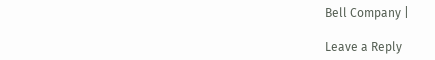Bell Company |

Leave a Reply